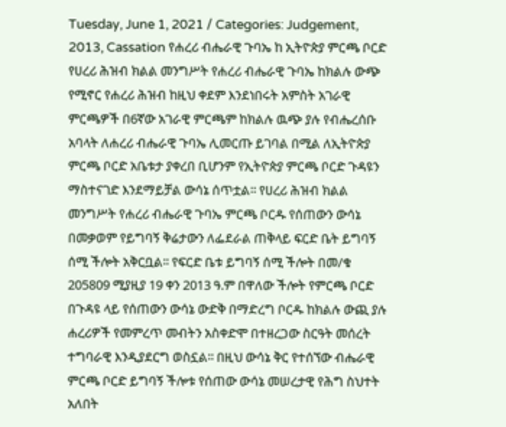Tuesday, June 1, 2021 / Categories: Judgement, 2013, Cassation የሐረሪ ብሔራዊ ጉባኤ ከ ኢትዮጵያ ምርጫ ቦርድ የሀረሪ ሕዝብ ክልል መንግሥት የሐረሪ ብሔራዊ ጉባኤ ከክልሉ ውጭ የሚኖር የሐረሪ ሕዝብ ከዚህ ቀደም እንደነበሩት አምስት አገራዊ ምርጫዎች በ6ኛው አገራዊ ምርጫም ከክልሉ ዉጭ ያሉ የብሔረሰቡ አባላት ለሐረሪ ብሔራዊ ጉባኤ ሊመርጡ ይገባል በሚል ለኢትዮጵያ ምርጫ ቦርድ አቤቱታ ያቀረበ ቢሆንም የኢትዮጵያ ምርጫ ቦርድ ጉዳዩን ማስተናገድ እንደማይቻል ውሳኔ ሰጥቷል፡፡ የሀረሪ ሕዝብ ክልል መንግሥት የሐረሪ ብሔራዊ ጉባኤ ምርጫ ቦርዱ የሰጠውን ውሳኔ በመቃወም የይግባኝ ቅሬታውን ለፌደራል ጠቅላይ ፍርድ ቤት ይግባኝ ሰሚ ችሎት አቅርቧል፡፡ የፍርድ ቤቱ ይግባኝ ሰሚ ችሎት በመ/ቁ 205809 ሚያዚያ 19 ቀን 2013 ዓ.ም በዋለው ችሎት የምርጫ ቦርድ በጉዳዩ ላይ የሰጠውን ውሳኔ ውድቅ በማድረግ ቦርዱ ከክልሉ ውጪ ያሉ ሐረሪዎች የመምረጥ መብትን አስቀድሞ በተዘረጋው ስርዓት መሰረት ተግባራዊ እንዲያደርግ ወስኗል፡፡ በዚህ ውሳኔ ቅር የተሰኘው ብሔራዊ ምርጫ ቦርድ ይግባኝ ችሎቱ የሰጠው ውሳኔ መሠረታዊ የሕግ ስህተት አለበት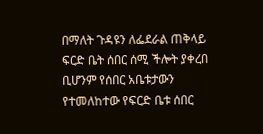በማለት ጉዳዩን ለፌደራል ጠቅላይ ፍርድ ቤት ሰበር ሰሚ ችሎት ያቀረበ ቢሆንም የሰበር አቤቱታውን የተመለከተው የፍርድ ቤቱ ሰበር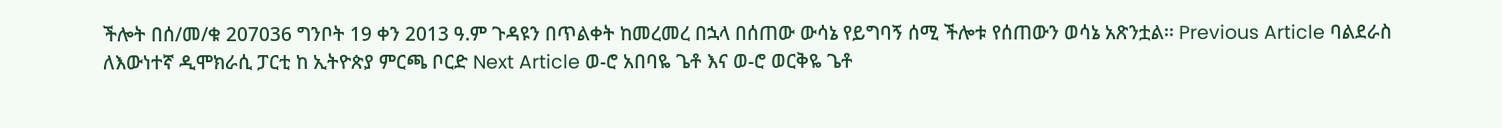ችሎት በሰ/መ/ቁ 207036 ግንቦት 19 ቀን 2013 ዓ.ም ጉዳዩን በጥልቀት ከመረመረ በኋላ በሰጠው ውሳኔ የይግባኝ ሰሚ ችሎቱ የሰጠውን ወሳኔ አጽንቷል፡፡ Previous Article ባልደራስ ለእውነተኛ ዲሞክራሲ ፓርቲ ከ ኢትዮጵያ ምርጫ ቦርድ Next Article ወ-ሮ አበባዬ ጌቶ እና ወ-ሮ ወርቅዬ ጌቶ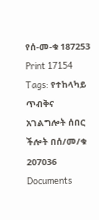የሰ-መ-ቁ 187253 Print 17154 Tags: የተከላካይ ጥብቅና አገልግሎት ሰበር ችሎት በሰ/መ/ቁ 207036 Documents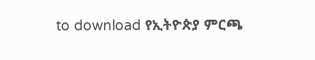to download የኢትዮጵያ ምርጫ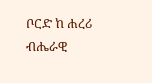ቦርድ ከ ሐረሪ ብሔራዊ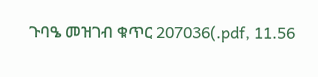ጉባዔ መዝገብ ቁጥር 207036(.pdf, 11.56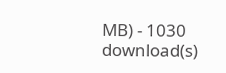MB) - 1030 download(s)